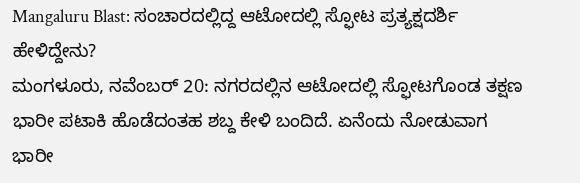Mangaluru Blast: ಸಂಚಾರದಲ್ಲಿದ್ದ ಆಟೋದಲ್ಲಿ ಸ್ಫೋಟ ಪ್ರತ್ಯಕ್ಷದರ್ಶಿ ಹೇಳಿದ್ದೇನು?
ಮಂಗಳೂರು, ನವೆಂಬರ್ 20: ನಗರದಲ್ಲಿನ ಆಟೋದಲ್ಲಿ ಸ್ಫೋಟಗೊಂಡ ತಕ್ಷಣ ಭಾರೀ ಪಟಾಕಿ ಹೊಡೆದಂತಹ ಶಬ್ದ ಕೇಳಿ ಬಂದಿದೆ. ಏನೆಂದು ನೋಡುವಾಗ ಭಾರೀ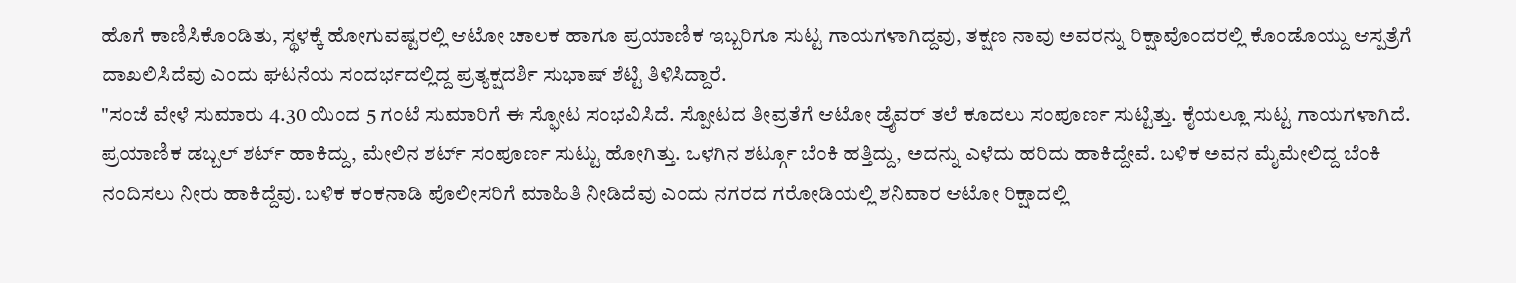ಹೊಗೆ ಕಾಣಿಸಿಕೊಂಡಿತು, ಸ್ಥಳಕ್ಕೆ ಹೋಗುವಷ್ಟರಲ್ಲಿ ಆಟೋ ಚಾಲಕ ಹಾಗೂ ಪ್ರಯಾಣಿಕ ಇಬ್ಬರಿಗೂ ಸುಟ್ಟ ಗಾಯಗಳಾಗಿದ್ದವು, ತಕ್ಷಣ ನಾವು ಅವರನ್ನು ರಿಕ್ಷಾವೊಂದರಲ್ಲಿ ಕೊಂಡೊಯ್ದು ಆಸ್ಪತ್ರೆಗೆ ದಾಖಲಿಸಿದೆವು ಎಂದು ಘಟನೆಯ ಸಂದರ್ಭದಲ್ಲಿದ್ದ ಪ್ರತ್ಯಕ್ಷದರ್ಶಿ ಸುಭಾಷ್ ಶೆಟ್ಟಿ ತಿಳಿಸಿದ್ದಾರೆ.
"ಸಂಜೆ ವೇಳೆ ಸುಮಾರು 4.30 ಯಿಂದ 5 ಗಂಟೆ ಸುಮಾರಿಗೆ ಈ ಸ್ಫೋಟ ಸಂಭವಿಸಿದೆ. ಸ್ಪೋಟದ ತೀವ್ರತೆಗೆ ಆಟೋ ಡ್ರೈವರ್ ತಲೆ ಕೂದಲು ಸಂಪೂರ್ಣ ಸುಟ್ಟಿತ್ತು. ಕೈಯಲ್ಲೂ ಸುಟ್ಟ ಗಾಯಗಳಾಗಿದೆ. ಪ್ರಯಾಣಿಕ ಡಬ್ಬಲ್ ಶರ್ಟ್ ಹಾಕಿದ್ದು, ಮೇಲಿನ ಶರ್ಟ್ ಸಂಪೂರ್ಣ ಸುಟ್ಟು ಹೋಗಿತ್ತು. ಒಳಗಿನ ಶರ್ಟ್ಗೂ ಬೆಂಕಿ ಹತ್ತಿದ್ದು, ಅದನ್ನು ಎಳೆದು ಹರಿದು ಹಾಕಿದ್ದೇವೆ. ಬಳಿಕ ಅವನ ಮೈಮೇಲಿದ್ದ ಬೆಂಕಿ ನಂದಿಸಲು ನೀರು ಹಾಕಿದ್ದೆವು. ಬಳಿಕ ಕಂಕನಾಡಿ ಪೊಲೀಸರಿಗೆ ಮಾಹಿತಿ ನೀಡಿದೆವು ಎಂದು ನಗರದ ಗರೋಡಿಯಲ್ಲಿ ಶನಿವಾರ ಆಟೋ ರಿಕ್ಷಾದಲ್ಲಿ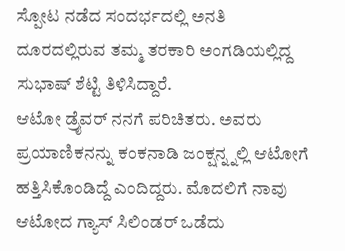ಸ್ಪೋಟ ನಡೆದ ಸಂದರ್ಭದಲ್ಲಿ ಅನತಿ ದೂರದಲ್ಲಿರುವ ತಮ್ಮ ತರಕಾರಿ ಅಂಗಡಿಯಲ್ಲಿದ್ದ ಸುಭಾಷ್ ಶೆಟ್ಟಿ ತಿಳಿಸಿದ್ದಾರೆ.
ಆಟೋ ಡ್ರೈವರ್ ನನಗೆ ಪರಿಚಿತರು. ಅವರು ಪ್ರಯಾಣಿಕನನ್ನು ಕಂಕನಾಡಿ ಜಂಕ್ಷನ್ನ್ನಲ್ಲಿ ಆಟೋಗೆ ಹತ್ತಿಸಿಕೊಂಡಿದ್ದೆ ಎಂದಿದ್ದರು. ಮೊದಲಿಗೆ ನಾವು ಆಟೋದ ಗ್ಯಾಸ್ ಸಿಲಿಂಡರ್ ಒಡೆದು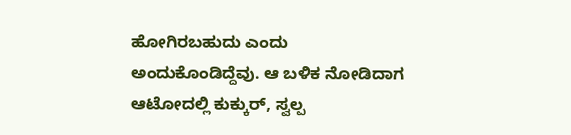ಹೋಗಿರಬಹುದು ಎಂದು ಅಂದುಕೊಂಡಿದ್ದೆವು. ಆ ಬಳಿಕ ನೋಡಿದಾಗ ಆಟೋದಲ್ಲಿ ಕುಕ್ಕುರ್, ಸ್ವಲ್ಪ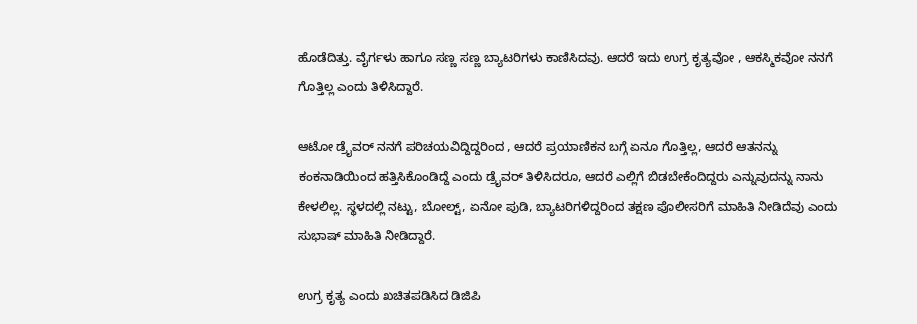ಹೊಡೆದಿತ್ತು. ವೈರ್ಗಳು ಹಾಗೂ ಸಣ್ಣ ಸಣ್ಣ ಬ್ಯಾಟರಿಗಳು ಕಾಣಿಸಿದವು. ಆದರೆ ಇದು ಉಗ್ರ ಕೃತ್ಯವೋ , ಆಕಸ್ಮಿಕವೋ ನನಗೆ ಗೊತ್ತಿಲ್ಲ ಎಂದು ತಿಳಿಸಿದ್ದಾರೆ.

ಆಟೋ ಡ್ರೈವರ್ ನನಗೆ ಪರಿಚಯವಿದ್ದಿದ್ದರಿಂದ , ಆದರೆ ಪ್ರಯಾಣಿಕನ ಬಗ್ಗೆ ಏನೂ ಗೊತ್ತಿಲ್ಲ, ಆದರೆ ಆತನನ್ನು ಕಂಕನಾಡಿಯಿಂದ ಹತ್ತಿಸಿಕೊಂಡಿದ್ದೆ ಎಂದು ಡ್ರೈವರ್ ತಿಳಿಸಿದರೂ, ಆದರೆ ಎಲ್ಲಿಗೆ ಬಿಡಬೇಕೆಂದಿದ್ದರು ಎನ್ನುವುದನ್ನು ನಾನು ಕೇಳಲಿಲ್ಲ. ಸ್ಥಳದಲ್ಲಿ ನಟ್ಟು, ಬೋಲ್ಟ್, ಏನೋ ಪುಡಿ, ಬ್ಯಾಟರಿಗಳಿದ್ದರಿಂದ ತಕ್ಷಣ ಪೊಲೀಸರಿಗೆ ಮಾಹಿತಿ ನೀಡಿದೆವು ಎಂದು ಸುಭಾಷ್ ಮಾಹಿತಿ ನೀಡಿದ್ದಾರೆ.

ಉಗ್ರ ಕೃತ್ಯ ಎಂದು ಖಚಿತಪಡಿಸಿದ ಡಿಜಿಪಿ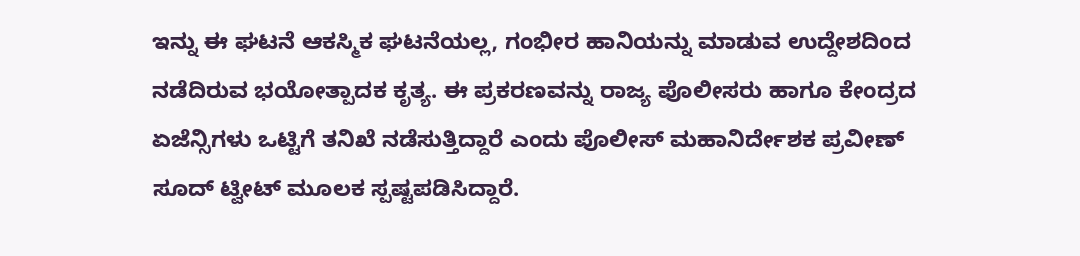ಇನ್ನು ಈ ಘಟನೆ ಆಕಸ್ಮಿಕ ಘಟನೆಯಲ್ಲ, ಗಂಭೀರ ಹಾನಿಯನ್ನು ಮಾಡುವ ಉದ್ದೇಶದಿಂದ ನಡೆದಿರುವ ಭಯೋತ್ಪಾದಕ ಕೃತ್ಯ. ಈ ಪ್ರಕರಣವನ್ನು ರಾಜ್ಯ ಪೊಲೀಸರು ಹಾಗೂ ಕೇಂದ್ರದ ಏಜೆನ್ಸಿಗಳು ಒಟ್ಟಿಗೆ ತನಿಖೆ ನಡೆಸುತ್ತಿದ್ದಾರೆ ಎಂದು ಪೊಲೀಸ್ ಮಹಾನಿರ್ದೇಶಕ ಪ್ರವೀಣ್ ಸೂದ್ ಟ್ವೀಟ್ ಮೂಲಕ ಸ್ಪಷ್ಟಪಡಿಸಿದ್ದಾರೆ.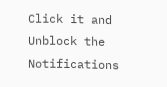Click it and Unblock the Notifications